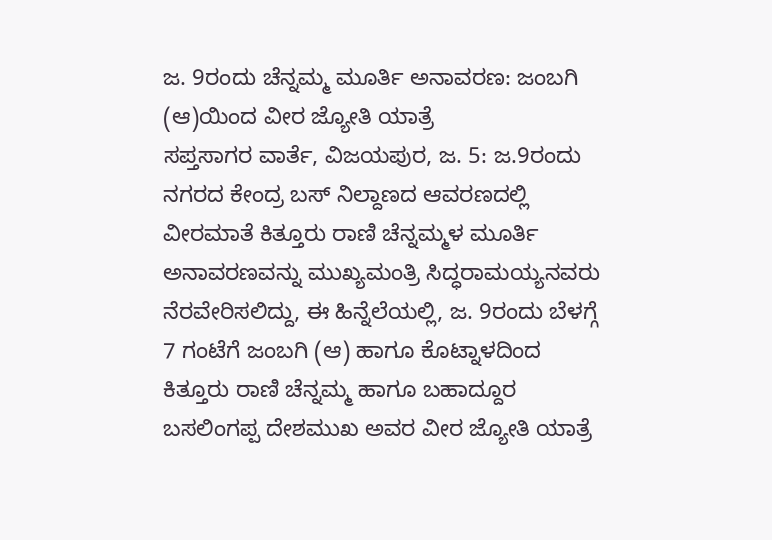ಜ. 9ರಂದು ಚೆನ್ನಮ್ಮ ಮೂರ್ತಿ ಅನಾವರಣ: ಜಂಬಗಿ (ಆ)ಯಿಂದ ವೀರ ಜ್ಯೋತಿ ಯಾತ್ರೆ
ಸಪ್ತಸಾಗರ ವಾರ್ತೆ, ವಿಜಯಪುರ, ಜ. 5: ಜ.9ರಂದು ನಗರದ ಕೇಂದ್ರ ಬಸ್ ನಿಲ್ದಾಣದ ಆವರಣದಲ್ಲಿ ವೀರಮಾತೆ ಕಿತ್ತೂರು ರಾಣಿ ಚೆನ್ನಮ್ಮಳ ಮೂರ್ತಿ ಅನಾವರಣವನ್ನು ಮುಖ್ಯಮಂತ್ರಿ ಸಿದ್ಧರಾಮಯ್ಯನವರು ನೆರವೇರಿಸಲಿದ್ದು, ಈ ಹಿನ್ನೆಲೆಯಲ್ಲಿ, ಜ. 9ರಂದು ಬೆಳಗ್ಗೆ 7 ಗಂಟೆಗೆ ಜಂಬಗಿ (ಆ) ಹಾಗೂ ಕೊಟ್ನಾಳದಿಂದ ಕಿತ್ತೂರು ರಾಣಿ ಚೆನ್ನಮ್ಮ ಹಾಗೂ ಬಹಾದ್ದೂರ ಬಸಲಿಂಗಪ್ಪ ದೇಶಮುಖ ಅವರ ವೀರ ಜ್ಯೋತಿ ಯಾತ್ರೆ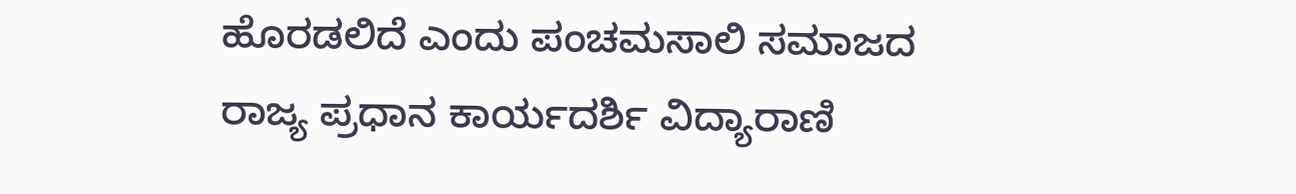ಹೊರಡಲಿದೆ ಎಂದು ಪಂಚಮಸಾಲಿ ಸಮಾಜದ ರಾಜ್ಯ ಪ್ರಧಾನ ಕಾರ್ಯದರ್ಶಿ ವಿದ್ಯಾರಾಣಿ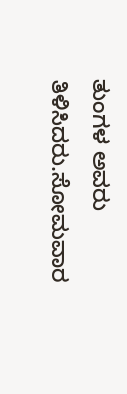ತುಂಗಳ ಅವರು ತಿಳಿಸಿದರು.ಸೋಮವಾರ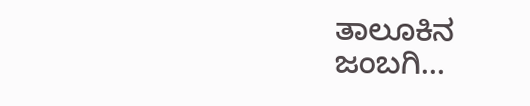ತಾಲೂಕಿನ ಜಂಬಗಿ…